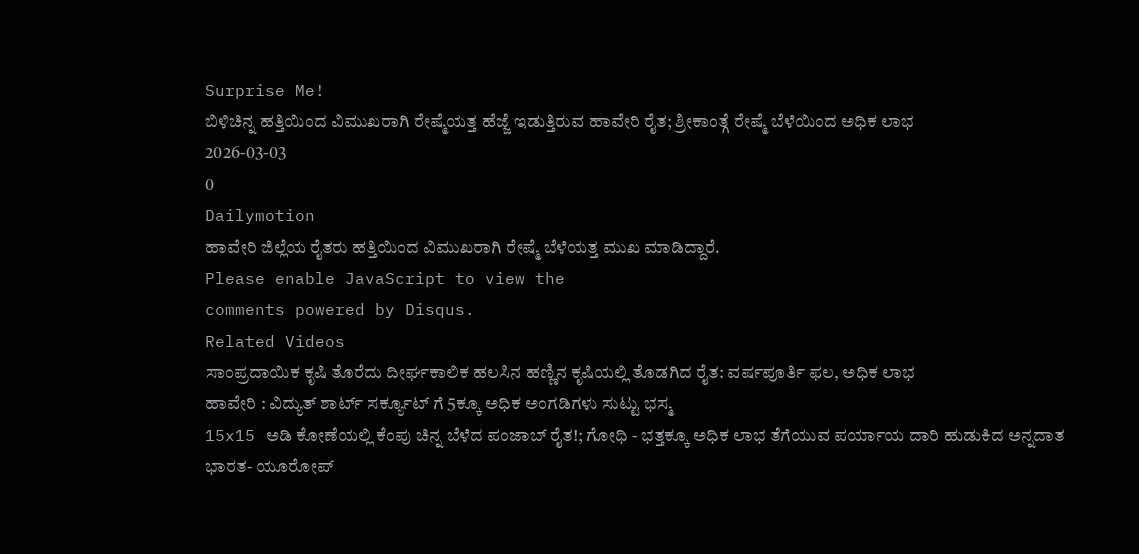Surprise Me!
ಬಿಳಿಚಿನ್ನ ಹತ್ತಿಯಿಂದ ವಿಮುಖರಾಗಿ ರೇಷ್ಮೆಯತ್ತ ಹೆಜ್ಜೆ ಇಡುತ್ತಿರುವ ಹಾವೇರಿ ರೈತ; ಶ್ರೀಕಾಂತ್ಗೆ ರೇಷ್ಮೆ ಬೆಳೆಯಿಂದ ಅಧಿಕ ಲಾಭ
2026-03-03
0
Dailymotion
ಹಾವೇರಿ ಜಿಲ್ಲೆಯ ರೈತರು ಹತ್ತಿಯಿಂದ ವಿಮುಖರಾಗಿ ರೇಷ್ಮೆ ಬೆಳೆಯತ್ತ ಮುಖ ಮಾಡಿದ್ದಾರೆ.
Please enable JavaScript to view the
comments powered by Disqus.
Related Videos
ಸಾಂಪ್ರದಾಯಿಕ ಕೃಷಿ ತೊರೆದು ದೀರ್ಘಕಾಲಿಕ ಹಲಸಿನ ಹಣ್ಣಿನ ಕೃಷಿಯಲ್ಲಿ ತೊಡಗಿದ ರೈತ: ವರ್ಷಪೂರ್ತಿ ಫಲ, ಅಧಿಕ ಲಾಭ
ಹಾವೇರಿ : ವಿದ್ಯುತ್ ಶಾರ್ಟ್ ಸರ್ಕ್ಯೂಟ್ ಗೆ 5ಕ್ಕೂ ಅಧಿಕ ಅಂಗಡಿಗಳು ಸುಟ್ಟು ಭಸ್ಮ
15x15 ಅಡಿ ಕೋಣೆಯಲ್ಲಿ ಕೆಂಪು ಚಿನ್ನ ಬೆಳೆದ ಪಂಜಾಬ್ ರೈತ!; ಗೋಧಿ - ಭತ್ತಕ್ಕೂ ಅಧಿಕ ಲಾಭ ತೆಗೆಯುವ ಪರ್ಯಾಯ ದಾರಿ ಹುಡುಕಿದ ಅನ್ನದಾತ
ಭಾರತ- ಯೂರೋಪ್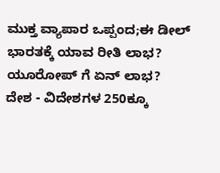ಮುಕ್ತ ವ್ಯಾಪಾರ ಒಪ್ಪಂದ;ಈ ಡೀಲ್ ಭಾರತಕ್ಕೆ ಯಾವ ರೀತಿ ಲಾಭ? ಯೂರೋಪ್ ಗೆ ಏನ್ ಲಾಭ?
ದೇಶ - ವಿದೇಶಗಳ 250ಕ್ಕೂ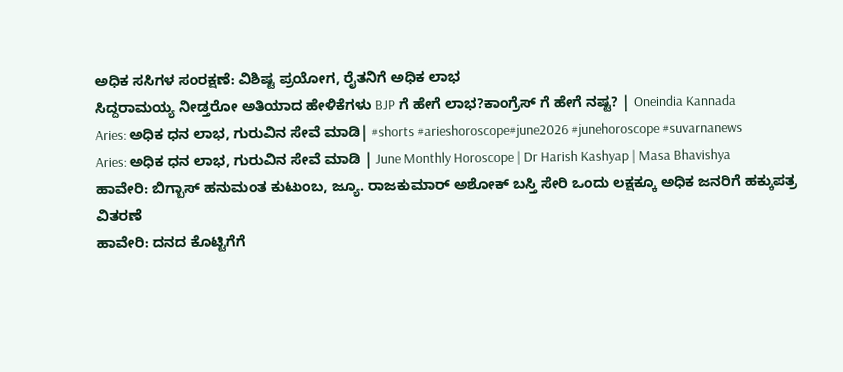ಅಧಿಕ ಸಸಿಗಳ ಸಂರಕ್ಷಣೆ: ವಿಶಿಷ್ಟ ಪ್ರಯೋಗ, ರೈತನಿಗೆ ಅಧಿಕ ಲಾಭ
ಸಿದ್ದರಾಮಯ್ಯ ನೀಡ್ತರೋ ಅತಿಯಾದ ಹೇಳಿಕೆಗಳು BJP ಗೆ ಹೇಗೆ ಲಾಭ?ಕಾಂಗ್ರೆಸ್ ಗೆ ಹೇಗೆ ನಷ್ಟ? | Oneindia Kannada
Aries: ಅಧಿಕ ಧನ ಲಾಭ, ಗುರುವಿನ ಸೇವೆ ಮಾಡಿ| #shorts #arieshoroscope#june2026 #junehoroscope #suvarnanews
Aries: ಅಧಿಕ ಧನ ಲಾಭ, ಗುರುವಿನ ಸೇವೆ ಮಾಡಿ | June Monthly Horoscope | Dr Harish Kashyap | Masa Bhavishya
ಹಾವೇರಿ: ಬಿಗ್ಬಾಸ್ ಹನುಮಂತ ಕುಟುಂಬ, ಜ್ಯೂ. ರಾಜಕುಮಾರ್ ಅಶೋಕ್ ಬಸ್ತಿ ಸೇರಿ ಒಂದು ಲಕ್ಷಕ್ಕೂ ಅಧಿಕ ಜನರಿಗೆ ಹಕ್ಕುಪತ್ರ ವಿತರಣೆ
ಹಾವೇರಿ: ದನದ ಕೊಟ್ಟಿಗೆಗೆ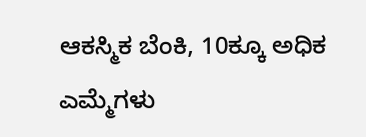ಆಕಸ್ಮಿಕ ಬೆಂಕಿ, 10ಕ್ಕೂ ಅಧಿಕ ಎಮ್ಮೆಗಳು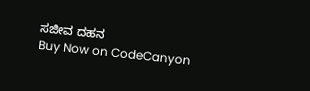ಸಜೀವ ದಹನ
Buy Now on CodeCanyon